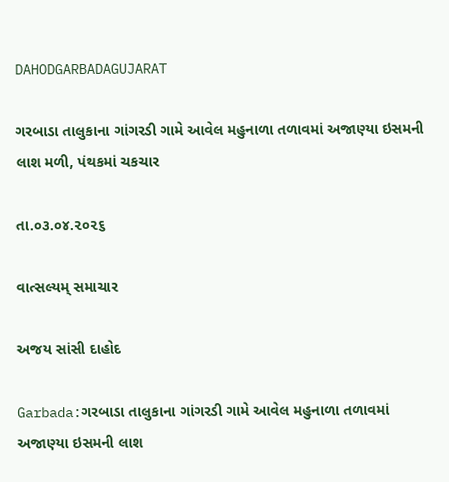DAHODGARBADAGUJARAT

ગરબાડા તાલુકાના ગાંગરડી ગામે આવેલ મહુનાળા તળાવમાં અજાણ્યા ઇસમની લાશ મળી, પંથકમાં ચકચાર

તા.૦૩.૦૪.૨૦૨૬

વાત્સલ્યમ્ સમાચાર

અજય સાંસી દાહોદ

Garbada:ગરબાડા તાલુકાના ગાંગરડી ગામે આવેલ મહુનાળા તળાવમાં અજાણ્યા ઇસમની લાશ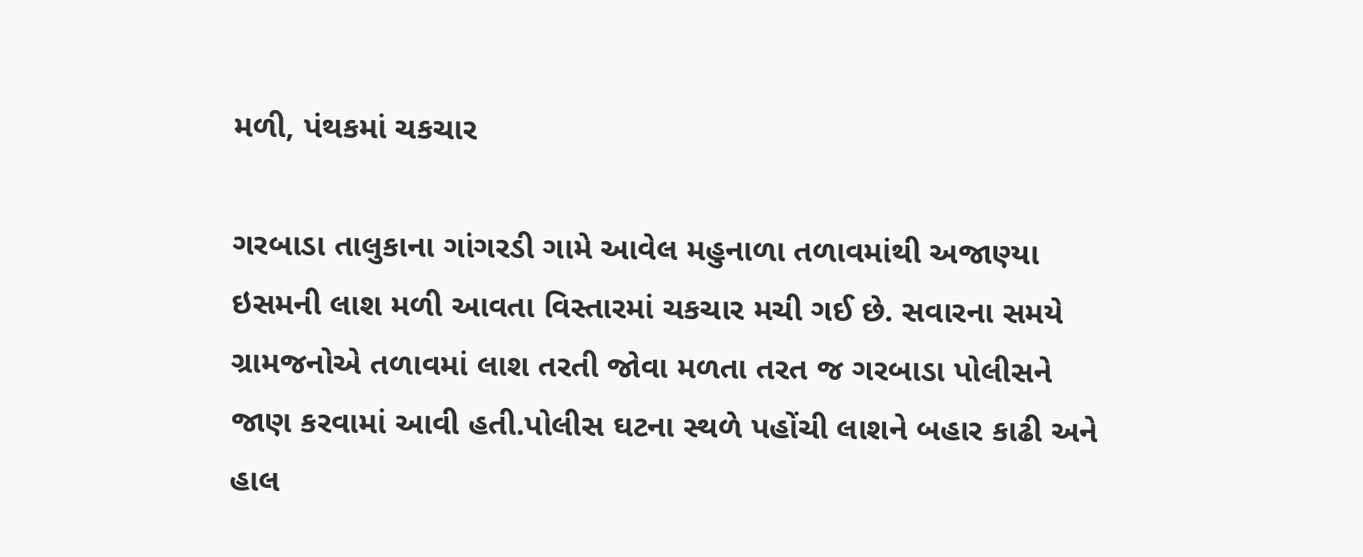મળી, પંથકમાં ચકચાર

ગરબાડા તાલુકાના ગાંગરડી ગામે આવેલ મહુનાળા તળાવમાંથી અજાણ્યા ઇસમની લાશ મળી આવતા વિસ્તારમાં ચકચાર મચી ગઈ છે. સવારના સમયે ગ્રામજનોએ તળાવમાં લાશ તરતી જોવા મળતા તરત જ ગરબાડા પોલીસને જાણ કરવામાં આવી હતી.પોલીસ ઘટના સ્થળે પહોંચી લાશને બહાર કાઢી અને હાલ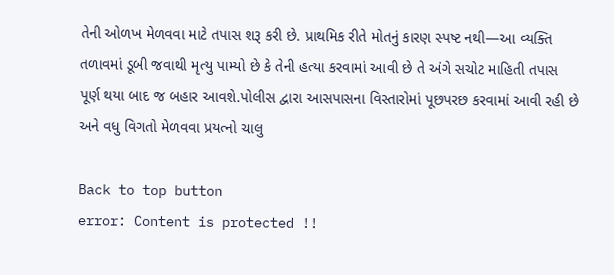તેની ઓળખ મેળવવા માટે તપાસ શરૂ કરી છે. પ્રાથમિક રીતે મોતનું કારણ સ્પષ્ટ નથી—આ વ્યક્તિ તળાવમાં ડૂબી જવાથી મૃત્યુ પામ્યો છે કે તેની હત્યા કરવામાં આવી છે તે અંગે સચોટ માહિતી તપાસ પૂર્ણ થયા બાદ જ બહાર આવશે.પોલીસ દ્વારા આસપાસના વિસ્તારોમાં પૂછપરછ કરવામાં આવી રહી છે અને વધુ વિગતો મેળવવા પ્રયત્નો ચાલુ

Back to top button
error: Content is protected !!